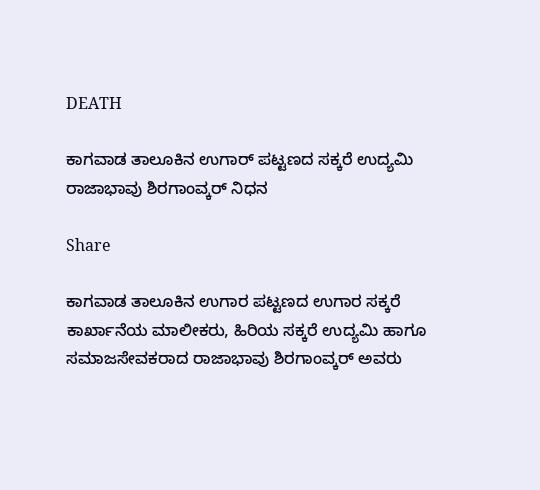DEATH

ಕಾಗವಾಡ ತಾಲೂಕಿನ ಉಗಾರ್ ಪಟ್ಟಣದ ಸಕ್ಕರೆ ಉದ್ಯಮಿ ರಾಜಾಭಾವು ಶಿರಗಾಂವ್ಕರ್ ನಿಧನ

Share

ಕಾಗವಾಡ ತಾಲೂಕಿನ ಉಗಾರ ಪಟ್ಟಣದ ಉಗಾರ ಸಕ್ಕರೆ ಕಾರ್ಖಾನೆಯ ಮಾಲೀಕರು, ಹಿರಿಯ ಸಕ್ಕರೆ ಉದ್ಯಮಿ ಹಾಗೂ ಸಮಾಜಸೇವಕರಾದ ರಾಜಾಭಾವು ಶಿರಗಾಂವ್ಕರ್ ಅವರು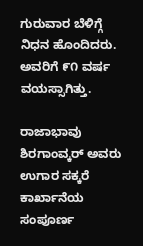ಗುರುವಾರ ಬೆಳಿಗ್ಗೆ ನಿಧನ ಹೊಂದಿದರು. ಅವರಿಗೆ ೯೧ ವರ್ಷ ವಯಸ್ಸಾಗಿತ್ತು.

ರಾಜಾಭಾವು ಶಿರಗಾಂವ್ಕರ್ ಅವರು ಉಗಾರ ಸಕ್ಕರೆ ಕಾರ್ಖಾನೆಯ ಸಂಪೂರ್ಣ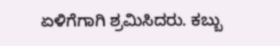ಏಳಿಗೆಗಾಗಿ ಶ್ರಮಿಸಿದರು. ಕಬ್ಬು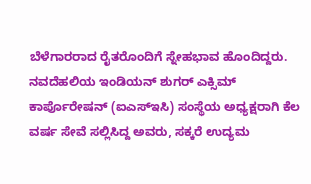ಬೆಳೆಗಾರರಾದ ರೈತರೊಂದಿಗೆ ಸ್ನೇಹಭಾವ ಹೊಂದಿದ್ದರು. ನವದೆಹಲಿಯ ಇಂಡಿಯನ್ ಶುಗರ್ ಎಕ್ಸಿಮ್ ಕಾರ್ಪೊರೇಷನ್ (ಐಎಸ್‌ಇಸಿ) ಸಂಸ್ಥೆಯ ಅಧ್ಯಕ್ಷರಾಗಿ ಕೆಲ ವರ್ಷ ಸೇವೆ ಸಲ್ಲಿಸಿದ್ದ ಅವರು, ಸಕ್ಕರೆ ಉದ್ಯಮ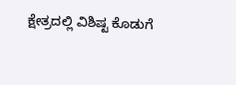ಕ್ಷೇತ್ರದಲ್ಲಿ ವಿಶಿಷ್ಟ ಕೊಡುಗೆ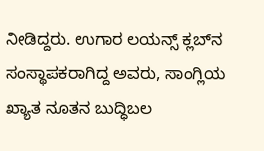ನೀಡಿದ್ದರು. ಉಗಾರ ಲಯನ್ಸ್ ಕ್ಲಬ್‌ನ ಸಂಸ್ಥಾಪಕರಾಗಿದ್ದ ಅವರು, ಸಾಂಗ್ಲಿಯ ಖ್ಯಾತ ನೂತನ ಬುದ್ಧಿಬಲ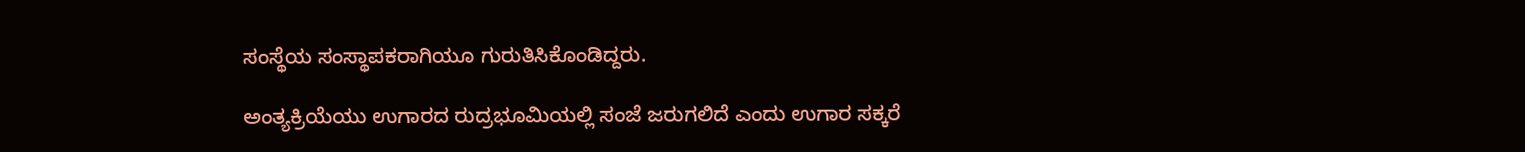ಸಂಸ್ಥೆಯ ಸಂಸ್ಥಾಪಕರಾಗಿಯೂ ಗುರುತಿಸಿಕೊಂಡಿದ್ದರು.

ಅಂತ್ಯಕ್ರಿಯೆಯು ಉಗಾರದ ರುದ್ರಭೂಮಿಯಲ್ಲಿ ಸಂಜೆ ಜರುಗಲಿದೆ ಎಂದು ಉಗಾರ ಸಕ್ಕರೆ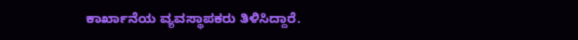ಕಾರ್ಖಾನೆಯ ವ್ಯವಸ್ಥಾಪಕರು ತಿಳಿಸಿದ್ದಾರೆ.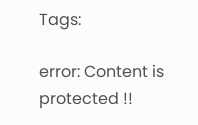Tags:

error: Content is protected !!